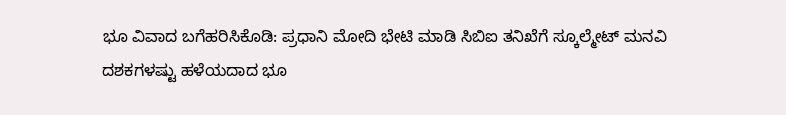ಭೂ ವಿವಾದ ಬಗೆಹರಿಸಿಕೊಡಿ: ಪ್ರಧಾನಿ ಮೋದಿ ಭೇಟಿ ಮಾಡಿ ಸಿಬಿಐ ತನಿಖೆಗೆ ಸ್ಕೂಲ್ಮೇಟ್ ಮನವಿ
ದಶಕಗಳಷ್ಟು ಹಳೆಯದಾದ ಭೂ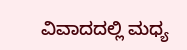ವಿವಾದದಲ್ಲಿ ಮಧ್ಯ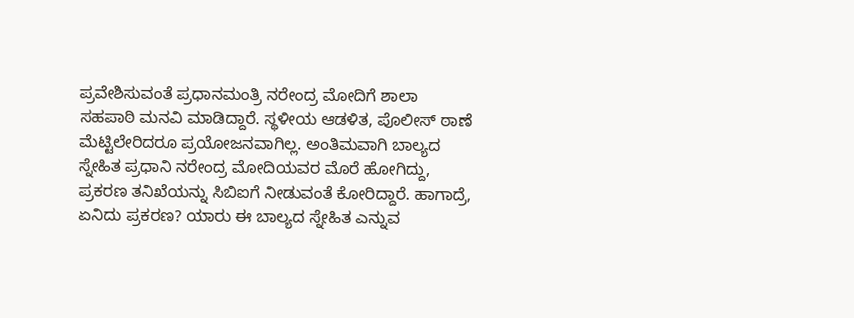ಪ್ರವೇಶಿಸುವಂತೆ ಪ್ರಧಾನಮಂತ್ರಿ ನರೇಂದ್ರ ಮೋದಿಗೆ ಶಾಲಾ ಸಹಪಾಠಿ ಮನವಿ ಮಾಡಿದ್ದಾರೆ. ಸ್ಥಳೀಯ ಆಡಳಿತ, ಪೊಲೀಸ್ ಠಾಣೆ ಮೆಟ್ಟಿಲೇರಿದರೂ ಪ್ರಯೋಜನವಾಗಿಲ್ಲ. ಅಂತಿಮವಾಗಿ ಬಾಲ್ಯದ ಸ್ನೇಹಿತ ಪ್ರಧಾನಿ ನರೇಂದ್ರ ಮೋದಿಯವರ ಮೊರೆ ಹೋಗಿದ್ದು, ಪ್ರಕರಣ ತನಿಖೆಯನ್ನು ಸಿಬಿಐಗೆ ನೀಡುವಂತೆ ಕೋರಿದ್ದಾರೆ. ಹಾಗಾದ್ರೆ, ಏನಿದು ಪ್ರಕರಣ? ಯಾರು ಈ ಬಾಲ್ಯದ ಸ್ನೇಹಿತ ಎನ್ನುವ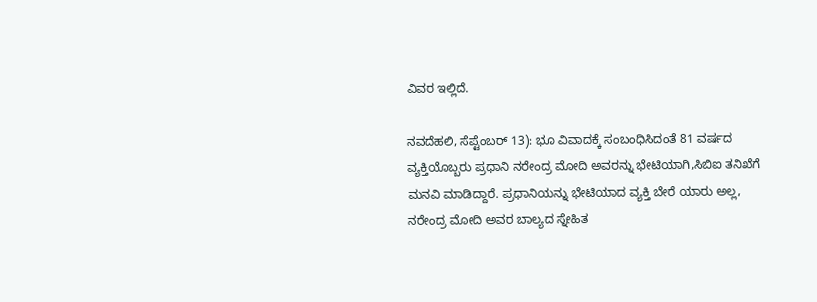ವಿವರ ಇಲ್ಲಿದೆ.

ನವದೆಹಲಿ, ಸೆಪ್ಟೆಂಬರ್ 13): ಭೂ ವಿವಾದಕ್ಕೆ ಸಂಬಂಧಿಸಿದಂತೆ 81 ವರ್ಷದ ವ್ಯಕ್ತಿಯೊಬ್ಬರು ಪ್ರಧಾನಿ ನರೇಂದ್ರ ಮೋದಿ ಅವರನ್ನು ಭೇಟಿಯಾಗಿ,ಸಿಬಿಐ ತನಿಖೆಗೆ ಮನವಿ ಮಾಡಿದ್ದಾರೆ. ಪ್ರಧಾನಿಯನ್ನು ಭೇಟಿಯಾದ ವ್ಯಕ್ತಿ ಬೇರೆ ಯಾರು ಅಲ್ಲ, ನರೇಂದ್ರ ಮೋದಿ ಅವರ ಬಾಲ್ಯದ ಸ್ನೇಹಿತ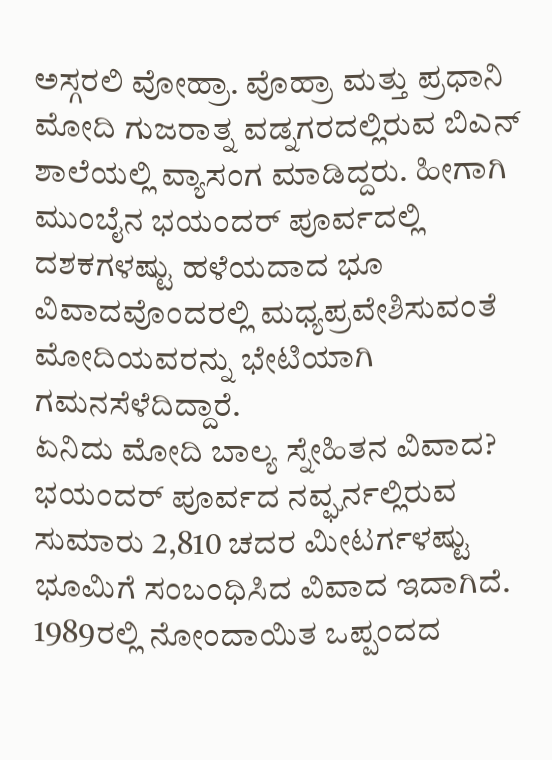ಅಸ್ಗರಲಿ ವೋಹ್ರಾ. ವೊಹ್ರಾ ಮತ್ತು ಪ್ರಧಾನಿ ಮೋದಿ ಗುಜರಾತ್ನ ವಡ್ನಗರದಲ್ಲಿರುವ ಬಿಎನ್ ಶಾಲೆಯಲ್ಲಿ ವ್ಯಾಸಂಗ ಮಾಡಿದ್ದರು. ಹೀಗಾಗಿ ಮುಂಬೈನ ಭಯಂದರ್ ಪೂರ್ವದಲ್ಲಿ ದಶಕಗಳಷ್ಟು ಹಳೆಯದಾದ ಭೂ ವಿವಾದವೊಂದರಲ್ಲಿ ಮಧ್ಯಪ್ರವೇಶಿಸುವಂತೆ ಮೋದಿಯವರನ್ನು ಭೇಟಿಯಾಗಿ ಗಮನಸೆಳೆದಿದ್ದಾರೆ.
ಏನಿದು ಮೋದಿ ಬಾಲ್ಯ ಸ್ನೇಹಿತನ ವಿವಾದ?
ಭಯಂದರ್ ಪೂರ್ವದ ನವ್ಘರ್ನಲ್ಲಿರುವ ಸುಮಾರು 2,810 ಚದರ ಮೀಟರ್ಗಳಷ್ಟು ಭೂಮಿಗೆ ಸಂಬಂಧಿಸಿದ ವಿವಾದ ಇದಾಗಿದೆ. 1989ರಲ್ಲಿ ನೋಂದಾಯಿತ ಒಪ್ಪಂದದ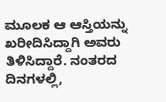ಮೂಲಕ ಆ ಆಸ್ತಿಯನ್ನು ಖರೀದಿಸಿದ್ದಾಗಿ ಅವರು ತಿಳಿಸಿದ್ದಾರೆ. ನಂತರದ ದಿನಗಳಲ್ಲಿ,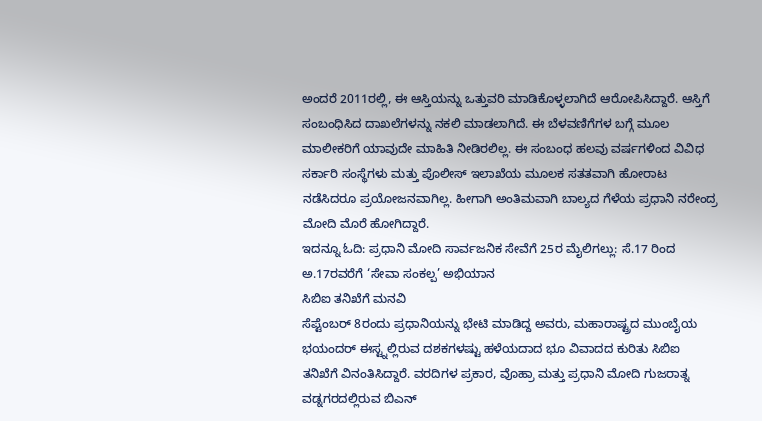ಅಂದರೆ 2011ರಲ್ಲಿ, ಈ ಆಸ್ತಿಯನ್ನು ಒತ್ತುವರಿ ಮಾಡಿಕೊಳ್ಳಲಾಗಿದೆ ಆರೋಪಿಸಿದ್ದಾರೆ. ಆಸ್ತಿಗೆ ಸಂಬಂಧಿಸಿದ ದಾಖಲೆಗಳನ್ನು ನಕಲಿ ಮಾಡಲಾಗಿದೆ. ಈ ಬೆಳವಣಿಗೆಗಳ ಬಗ್ಗೆ ಮೂಲ ಮಾಲೀಕರಿಗೆ ಯಾವುದೇ ಮಾಹಿತಿ ನೀಡಿರಲಿಲ್ಲ. ಈ ಸಂಬಂಧ ಹಲವು ವರ್ಷಗಳಿಂದ ವಿವಿಧ ಸರ್ಕಾರಿ ಸಂಸ್ಥೆಗಳು ಮತ್ತು ಪೊಲೀಸ್ ಇಲಾಖೆಯ ಮೂಲಕ ಸತತವಾಗಿ ಹೋರಾಟ ನಡೆಸಿದರೂ ಪ್ರಯೋಜನವಾಗಿಲ್ಲ. ಹೀಗಾಗಿ ಅಂತಿಮವಾಗಿ ಬಾಲ್ಯದ ಗೆಳೆಯ ಪ್ರಧಾನಿ ನರೇಂದ್ರ ಮೋದಿ ಮೊರೆ ಹೋಗಿದ್ದಾರೆ.
ಇದನ್ನೂ ಓದಿ: ಪ್ರಧಾನಿ ಮೋದಿ ಸಾರ್ವಜನಿಕ ಸೇವೆಗೆ 25ರ ಮೈಲಿಗಲ್ಲು: ಸೆ.17 ರಿಂದ ಅ.17ರವರೆಗೆ ‘ಸೇವಾ ಸಂಕಲ್ಪ’ ಅಭಿಯಾನ
ಸಿಬಿಐ ತನಿಖೆಗೆ ಮನವಿ
ಸೆಪ್ಟೆಂಬರ್ 8ರಂದು ಪ್ರಧಾನಿಯನ್ನು ಭೇಟಿ ಮಾಡಿದ್ದ ಅವರು, ಮಹಾರಾಷ್ಟ್ರದ ಮುಂಬೈಯ ಭಯಂದರ್ ಈಸ್ಟ್ನಲ್ಲಿರುವ ದಶಕಗಳಷ್ಟು ಹಳೆಯದಾದ ಭೂ ವಿವಾದದ ಕುರಿತು ಸಿಬಿಐ ತನಿಖೆಗೆ ವಿನಂತಿಸಿದ್ದಾರೆ. ವರದಿಗಳ ಪ್ರಕಾರ, ವೊಹ್ರಾ ಮತ್ತು ಪ್ರಧಾನಿ ಮೋದಿ ಗುಜರಾತ್ನ ವಡ್ನಗರದಲ್ಲಿರುವ ಬಿಎನ್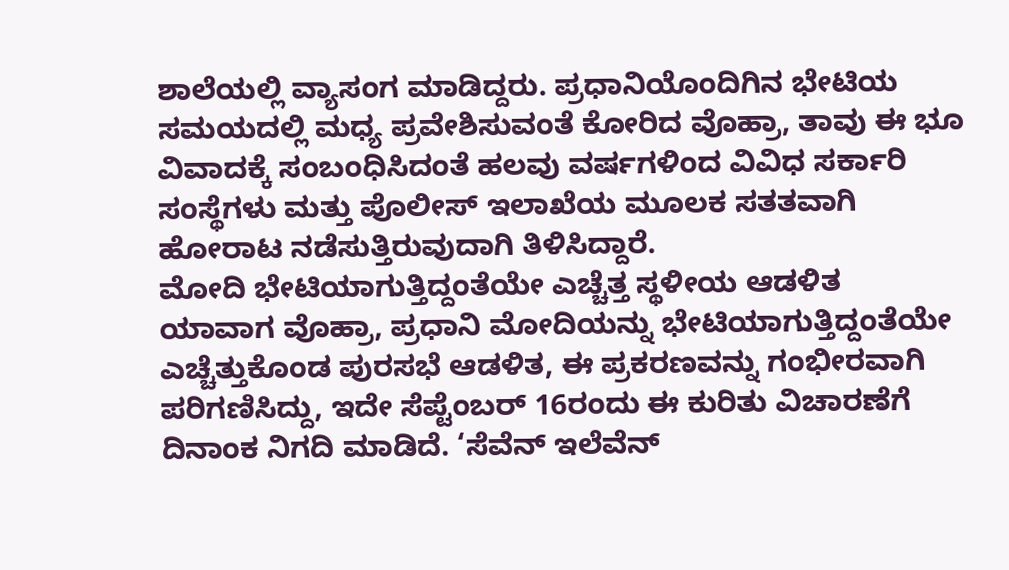ಶಾಲೆಯಲ್ಲಿ ವ್ಯಾಸಂಗ ಮಾಡಿದ್ದರು. ಪ್ರಧಾನಿಯೊಂದಿಗಿನ ಭೇಟಿಯ ಸಮಯದಲ್ಲಿ ಮಧ್ಯ ಪ್ರವೇಶಿಸುವಂತೆ ಕೋರಿದ ವೊಹ್ರಾ, ತಾವು ಈ ಭೂ ವಿವಾದಕ್ಕೆ ಸಂಬಂಧಿಸಿದಂತೆ ಹಲವು ವರ್ಷಗಳಿಂದ ವಿವಿಧ ಸರ್ಕಾರಿ ಸಂಸ್ಥೆಗಳು ಮತ್ತು ಪೊಲೀಸ್ ಇಲಾಖೆಯ ಮೂಲಕ ಸತತವಾಗಿ ಹೋರಾಟ ನಡೆಸುತ್ತಿರುವುದಾಗಿ ತಿಳಿಸಿದ್ದಾರೆ.
ಮೋದಿ ಭೇಟಿಯಾಗುತ್ತಿದ್ದಂತೆಯೇ ಎಚ್ಚೆತ್ತ ಸ್ಥಳೀಯ ಆಡಳಿತ
ಯಾವಾಗ ವೊಹ್ರಾ, ಪ್ರಧಾನಿ ಮೋದಿಯನ್ನು ಭೇಟಿಯಾಗುತ್ತಿದ್ದಂತೆಯೇ ಎಚ್ಚೆತ್ತುಕೊಂಡ ಪುರಸಭೆ ಆಡಳಿತ, ಈ ಪ್ರಕರಣವನ್ನು ಗಂಭೀರವಾಗಿ ಪರಿಗಣಿಸಿದ್ದು, ಇದೇ ಸೆಪ್ಟೆಂಬರ್ 16ರಂದು ಈ ಕುರಿತು ವಿಚಾರಣೆಗೆ ದಿನಾಂಕ ನಿಗದಿ ಮಾಡಿದೆ. ‘ಸೆವೆನ್ ಇಲೆವೆನ್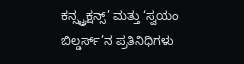ಕನ್ಸ್ಟ್ರಕ್ಷನ್ಸ್’ ಮತ್ತು ‘ಸ್ವಯಂ ಬಿಲ್ಡರ್ಸ್’ನ ಪ್ರತಿನಿಧಿಗಳು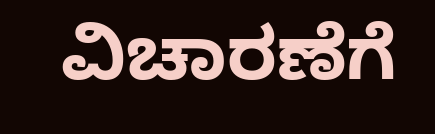ವಿಚಾರಣೆಗೆ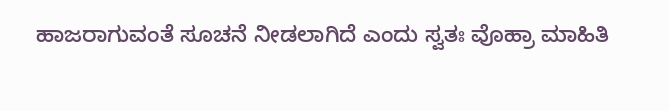ಹಾಜರಾಗುವಂತೆ ಸೂಚನೆ ನೀಡಲಾಗಿದೆ ಎಂದು ಸ್ವತಃ ವೊಹ್ರಾ ಮಾಹಿತಿ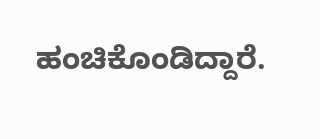ಹಂಚಿಕೊಂಡಿದ್ದಾರೆ.